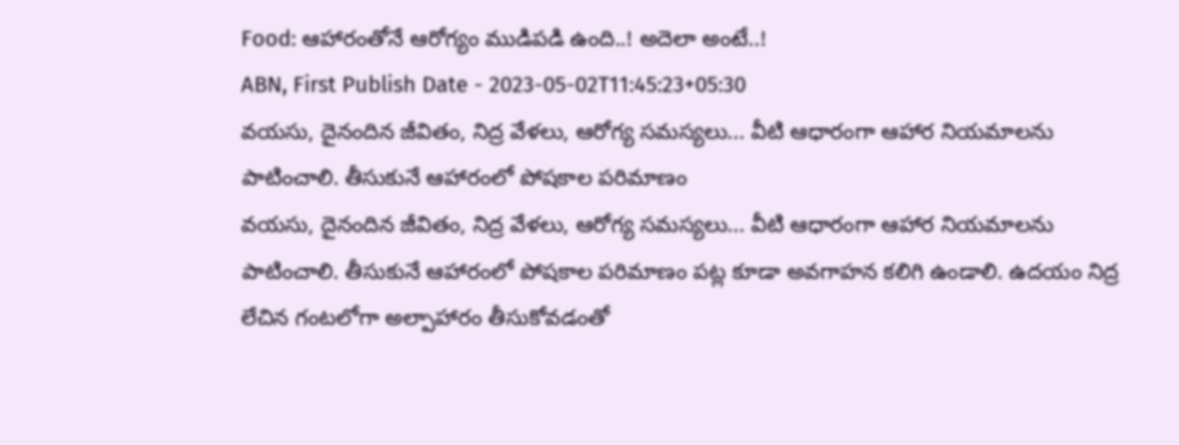Food: ఆహారంతోనే ఆరోగ్యం ముడిపడి ఉంది..! అదెలా అంటే..!
ABN, First Publish Date - 2023-05-02T11:45:23+05:30
వయసు, దైనందిన జీవితం, నిద్ర వేళలు, ఆరోగ్య సమస్యలు... వీటి ఆధారంగా ఆహార నియమాలను పాటించాలి. తీసుకునే ఆహారంలో పోషకాల పరిమాణం
వయసు, దైనందిన జీవితం, నిద్ర వేళలు, ఆరోగ్య సమస్యలు... వీటి ఆధారంగా ఆహార నియమాలను పాటించాలి. తీసుకునే ఆహారంలో పోషకాల పరిమాణం పట్ల కూడా అవగాహన కలిగి ఉండాలి. ఉదయం నిద్ర లేచిన గంటలోగా అల్పాహారం తీసుకోవడంతో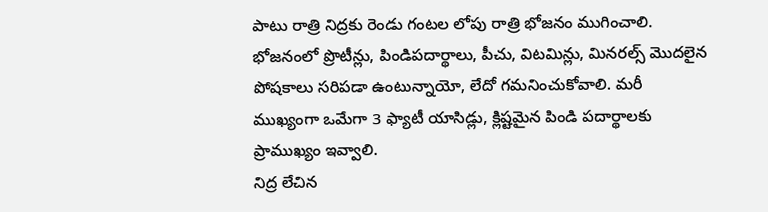పాటు రాత్రి నిద్రకు రెండు గంటల లోపు రాత్రి భోజనం ముగించాలి. భోజనంలో ప్రొటీన్లు, పిండిపదార్థాలు, పీచు, విటమిన్లు, మినరల్స్ మొదలైన పోషకాలు సరిపడా ఉంటున్నాయో, లేదో గమనించుకోవాలి. మరీ ముఖ్యంగా ఒమేగా 3 ఫ్యాటీ యాసిడ్లు, క్లిష్టమైన పిండి పదార్థాలకు ప్రాముఖ్యం ఇవ్వాలి.
నిద్ర లేచిన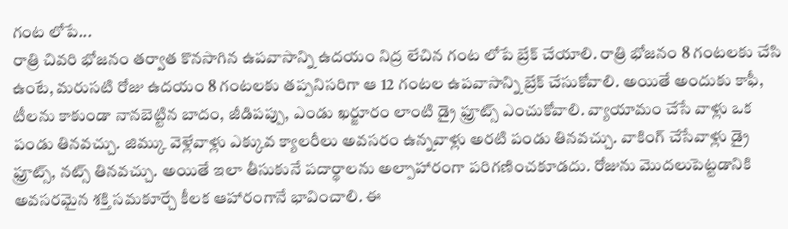గంట లోపే...
రాత్రి చివరి భోజనం తర్వాత కొనసాగిన ఉపవాసాన్ని ఉదయం నిద్ర లేచిన గంట లోపే బ్రేక్ చేయాలి. రాత్రి భోజనం 8 గంటలకు చేసి ఉంటే, మరుసటి రోజు ఉదయం 8 గంటలకు తప్పనిసరిగా ఆ 12 గంటల ఉపవాసాన్ని బ్రేక్ చేసుకోవాలి. అయితే అందుకు కాఫీ, టీలను కాకుండా నానబెట్టిన బాదం, జీడిపప్పు, ఎండు ఖర్జూరం లాంటి డ్రై ఫ్రూట్స్ ఎంచుకోవాలి. వ్యాయామం చేసే వాళ్లు ఒక పండు తినవచ్చు. జిమ్కు వెళ్లేవాళ్లు ఎక్కువ క్యాలరీలు అవసరం ఉన్నవాళ్లు అరటి పండు తినవచ్చు. వాకింగ్ చేసేవాళ్లు డ్రై ఫ్రూట్స్, నట్స్ తినవచ్చు. అయితే ఇలా తీసుకునే పదార్థాలను అల్పాహారంగా పరిగణించకూడదు. రోజును మొదలుపెట్టడానికి అవసరమైన శక్తి సమకూర్చే కీలక ఆహారంగానే భావించాలి. ఈ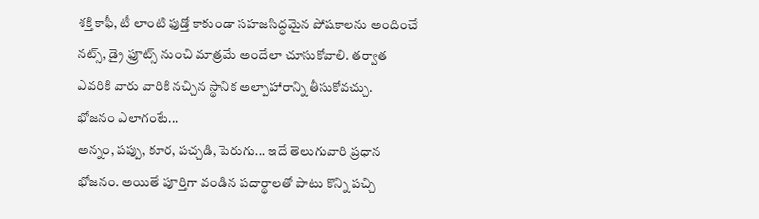శక్తి కాఫీ, టీ లాంటి ఫుడ్తో కాకుండా సహజసిద్ధమైన పోషకాలను అందించే నట్స్, డ్రై ఫ్రూట్స్ నుంచి మాత్రమే అందేలా చూసుకోవాలి. తర్వాత ఎవరికి వారు వారికి నచ్చిన స్థానిక అల్పాహారాన్ని తీసుకోవచ్చు.
భోజనం ఎలాగంటే...
అన్నం, పప్పు, కూర, పచ్చడి, పెరుగు... ఇదే తెలుగువారి ప్రధాన భోజనం. అయితే పూర్తిగా వండిన పదార్థాలతో పాటు కొన్ని పచ్చి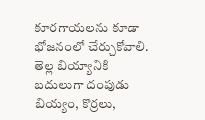కూరగాయలను కూడా భోజనంలో చేర్చుకోవాలి. తెల్ల బియ్యానికి బదులుగా దంపుడు బియ్యం, కొర్రలు,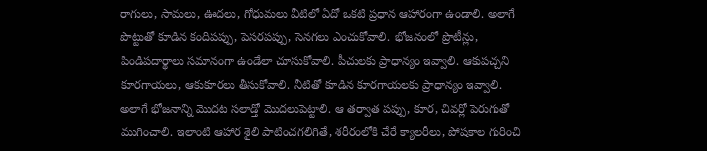రాగులు, సామలు, ఊదలు, గోధుమలు వీటిలో ఏదో ఒకటి ప్రధాన ఆహారంగా ఉండాలి. అలాగే పొట్టుతో కూడిన కందిపప్పు, పెసరపప్పు, సెనగలు ఎంచుకోవాలి. భోజనంలో ప్రొటీన్లు, పిండిపదార్థాలు సమానంగా ఉండేలా చూసుకోవాలి. పీచులకు ప్రాధాన్యం ఇవ్వాలి. ఆకుపచ్చని కూరగాయలు, ఆకుకూరలు తీసుకోవాలి. నీటితో కూడిన కూరగాయలకు ప్రాధాన్యం ఇవ్వాలి. అలాగే భోజనాన్ని మొదట సలాడ్తో మొదలుపెట్టాలి. ఆ తర్వాత పప్పు, కూర, చివర్లో పెరుగుతో ముగించాలి. ఇలాంటి ఆహార శైలి పాటించగలిగితే, శరీరంలోకి చేరే క్యాలరీలు, పోషకాల గురించి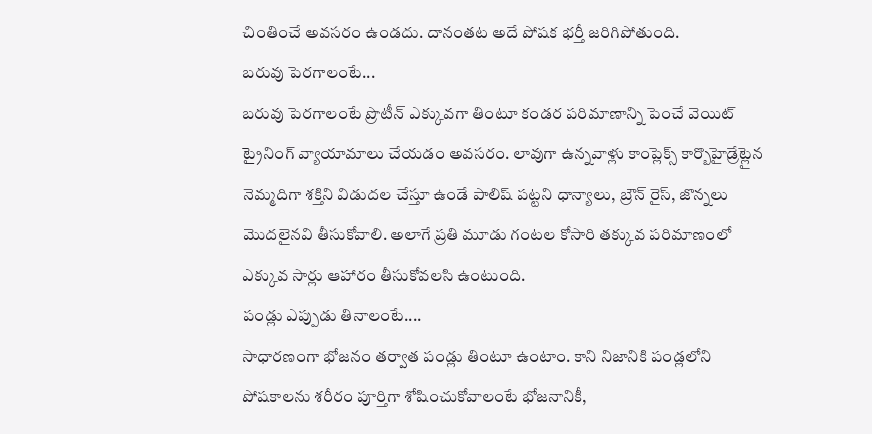చింతించే అవసరం ఉండదు. దానంతట అదే పోషక భర్తీ జరిగిపోతుంది.
బరువు పెరగాలంటే...
బరువు పెరగాలంటే ప్రొటీన్ ఎక్కువగా తింటూ కండర పరిమాణాన్ని పెంచే వెయిట్ ట్రైనింగ్ వ్యాయామాలు చేయడం అవసరం. లావుగా ఉన్నవాళ్లు కాంప్లెక్స్ కార్బొహైడ్రేట్లైన నెమ్మదిగా శక్తిని విడుదల చేస్తూ ఉండే పాలిష్ పట్టని ధాన్యాలు, బ్రౌన్ రైస్, జొన్నలు మొదలైనవి తీసుకోవాలి. అలాగే ప్రతి మూడు గంటల కోసారి తక్కువ పరిమాణంలో ఎక్కువ సార్లు ఆహారం తీసుకోవలసి ఉంటుంది.
పండ్లు ఎప్పుడు తినాలంటే....
సాధారణంగా భోజనం తర్వాత పండ్లు తింటూ ఉంటాం. కాని నిజానికి పండ్లలోని పోషకాలను శరీరం పూర్తిగా శోషించుకోవాలంటే భోజనానికీ,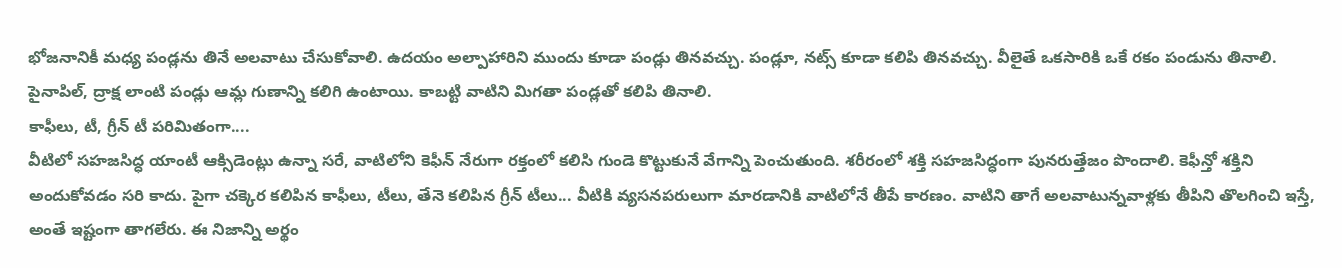భోజనానికీ మధ్య పండ్లను తినే అలవాటు చేసుకోవాలి. ఉదయం అల్పాహారిని ముందు కూడా పండ్లు తినవచ్చు. పండ్లూ, నట్స్ కూడా కలిపి తినవచ్చు. వీలైతే ఒకసారికి ఒకే రకం పండును తినాలి. పైనాపిల్, ద్రాక్ష లాంటి పండ్లు ఆమ్ల గుణాన్ని కలిగి ఉంటాయి. కాబట్టి వాటిని మిగతా పండ్లతో కలిపి తినాలి.
కాఫీలు, టీ, గ్రీన్ టీ పరిమితంగా....
వీటిలో సహజసిద్ధ యాంటీ ఆక్సిడెంట్లు ఉన్నా సరే, వాటిలోని కెఫీన్ నేరుగా రక్తంలో కలిసి గుండె కొట్టుకునే వేగాన్ని పెంచుతుంది. శరీరంలో శక్తి సహజసిద్ధంగా పునరుత్తేజం పొందాలి. కెఫీన్తో శక్తిని అందుకోవడం సరి కాదు. పైగా చక్కెర కలిపిన కాఫీలు, టీలు, తేనె కలిపిన గ్రీన్ టీలు... వీటికి వ్యసనపరులుగా మారడానికి వాటిలోనే తీపే కారణం. వాటిని తాగే అలవాటున్నవాళ్లకు తీపిని తొలగించి ఇస్తే, అంతే ఇష్టంగా తాగలేరు. ఈ నిజాన్ని అర్థం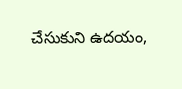చేసుకుని ఉదయం,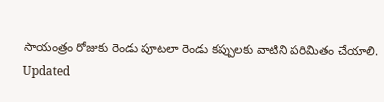సాయంత్రం రోజుకు రెండు పూటలా రెండు కప్పులకు వాటిని పరిమితం చేయాలి.
Updated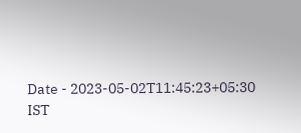Date - 2023-05-02T11:45:23+05:30 IST